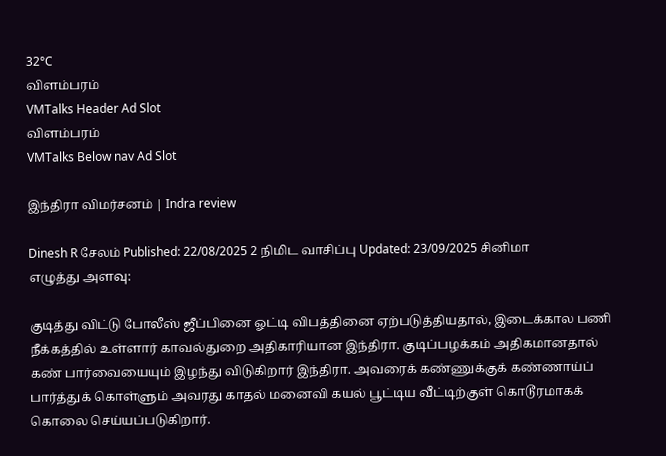32°C
விளம்பரம்
VMTalks Header Ad Slot
விளம்பரம்
VMTalks Below nav Ad Slot

இந்திரா விமர்சனம் | Indra review

Dinesh R சேலம் Published: 22/08/2025 2 நிமிட வாசிப்பு Updated: 23/09/2025 சினிமா
எழுத்து அளவு:

குடித்து விட்டு போலீஸ் ஜீப்பினை ஓட்டி விபத்தினை ஏற்படுத்தியதால், இடைக்கால பணி நீக்கத்தில் உள்ளார் காவல்துறை அதிகாரியான இந்திரா. குடிப்பழக்கம் அதிகமானதால் கண் பார்வையையும் இழந்து விடுகிறார் இந்திரா. அவரைக் கண்ணுக்குக் கண்ணாய்ப் பார்த்துக் கொள்ளும் அவரது காதல் மனைவி கயல் பூட்டிய வீட்டிற்குள் கொடூரமாகக் கொலை செய்யப்படுகிறார்.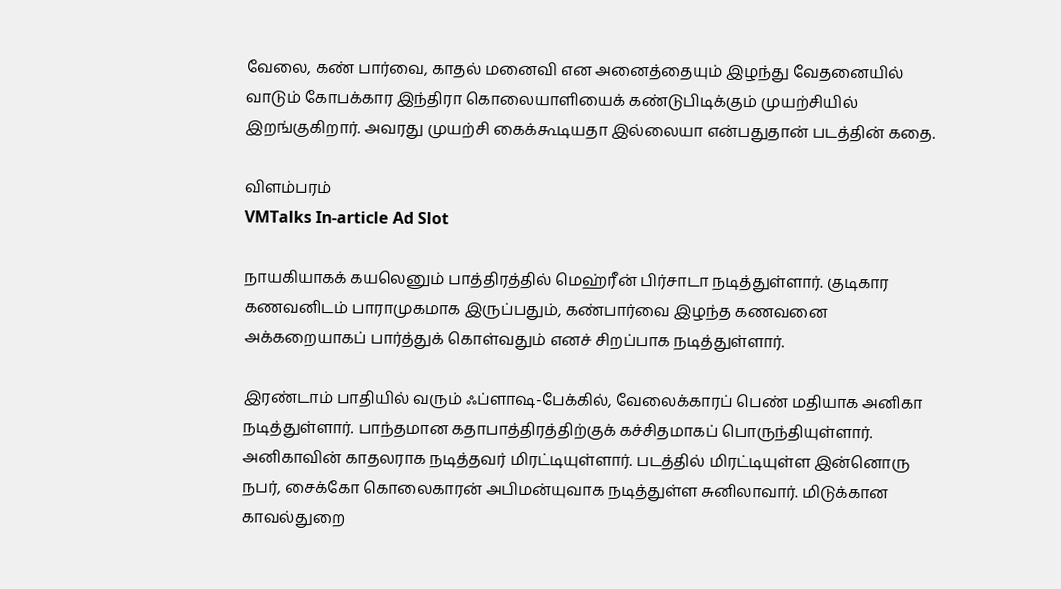வேலை, கண் பார்வை, காதல் மனைவி என அனைத்தையும் இழந்து வேதனையில் வாடும் கோபக்கார இந்திரா கொலையாளியைக் கண்டுபிடிக்கும் முயற்சியில் இறங்குகிறார். அவரது முயற்சி கைக்கூடியதா இல்லையா என்பதுதான் படத்தின் கதை.

விளம்பரம்
VMTalks In-article Ad Slot

நாயகியாகக் கயலெனும் பாத்திரத்தில் மெஹ்ரீன் பிர்சாடா நடித்துள்ளார். குடிகார கணவனிடம் பாராமுகமாக இருப்பதும், கண்பார்வை இழந்த கணவனை அக்கறையாகப் பார்த்துக் கொள்வதும் எனச் சிறப்பாக நடித்துள்ளார்.

இரண்டாம் பாதியில் வரும் ஃப்ளாஷ-பேக்கில், வேலைக்காரப் பெண் மதியாக அனிகா நடித்துள்ளார். பாந்தமான கதாபாத்திரத்திற்குக் கச்சிதமாகப் பொருந்தியுள்ளார். அனிகாவின் காதலராக நடித்தவர் மிரட்டியுள்ளார். படத்தில் மிரட்டியுள்ள இன்னொரு நபர், சைக்கோ கொலைகாரன் அபிமன்யுவாக நடித்துள்ள சுனிலாவார். மிடுக்கான காவல்துறை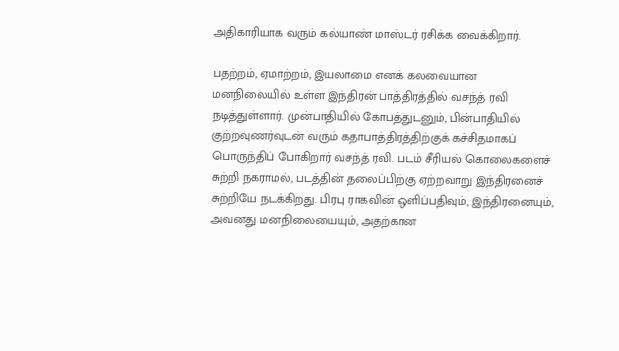அதிகாரியாக வரும் கல்யாண் மாஸ்டர் ரசிக்க வைக்கிறார்.

பதற்றம், ஏமாற்றம், இயலாமை எனக் கலவையான மனநிலையில் உள்ள இந்திரன் பாத்திரத்தில் வசந்த் ரவி நடித்துள்ளார். முன்பாதியில் கோபத்துடனும், பின்பாதியில் குற்றவுணர்வுடன் வரும் கதாபாத்திரத்திற்குக் கச்சிதமாகப் பொருந்திப் போகிறார் வசந்த் ரவி. படம் சீரியல் கொலைகளைச் சுற்றி நகராமல், படத்தின் தலைப்பிற்கு ஏற்றவாறு இந்திரனைச் சுற்றியே நடக்கிறது. பிரபு ராகவின் ஒளிப்பதிவும், இந்திரனையும், அவனது மனநிலையையும், அதற்கான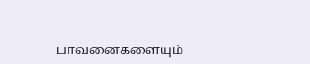பாவனைகளையும்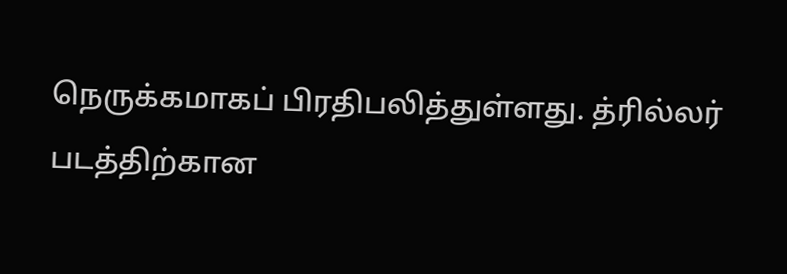நெருக்கமாகப் பிரதிபலித்துள்ளது. த்ரில்லர் படத்திற்கான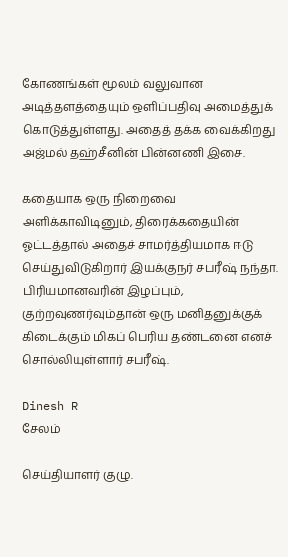கோணங்கள் மூலம் வலுவான அடித்தளத்தையும் ஒளிப்பதிவு அமைத்துக் கொடுத்துள்ளது. அதைத் தக்க வைக்கிறது அஜ்மல் தஹ்சீனின் பின்னணி இசை.

கதையாக ஒரு நிறைவை அளிக்காவிடினும், திரைக்கதையின் ஓட்டத்தால் அதைச் சாமர்த்தியமாக ஈடு செய்துவிடுகிறார் இயக்குநர் சபரீஷ் நந்தா. பிரியமானவரின் இழப்பும், குற்றவுணர்வும்தான் ஒரு மனிதனுக்குக் கிடைக்கும் மிகப் பெரிய தண்டனை எனச் சொல்லியுள்ளார் சபரீஷ்.

Dinesh R
சேலம்

செய்தியாளர் குழு.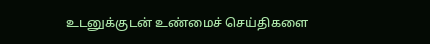உடனுக்குடன் உண்மைச் செய்திகளை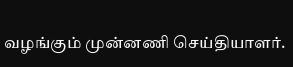வழங்கும் முன்னணி செய்தியாளர்.